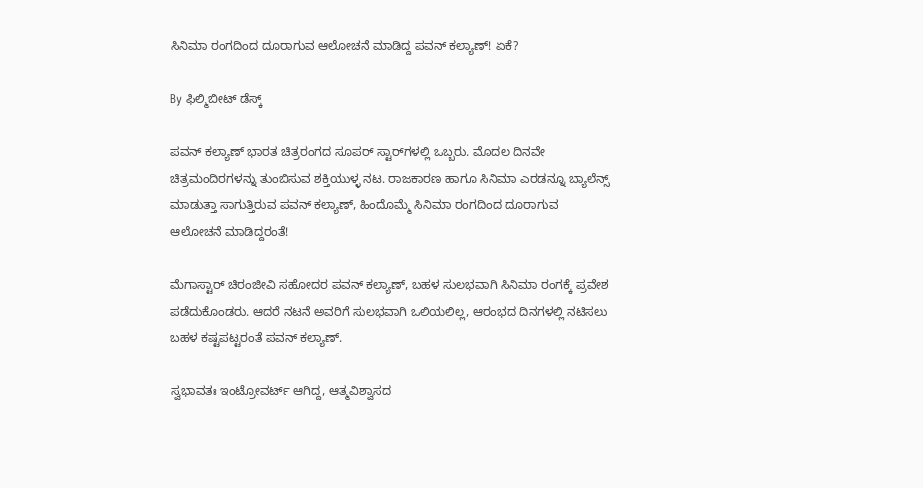ಸಿನಿಮಾ ರಂಗದಿಂದ ದೂರಾಗುವ ಆಲೋಚನೆ ಮಾಡಿದ್ದ ಪವನ್ ಕಲ್ಯಾಣ್! ಏಕೆ?

By ಫಿಲ್ಮಿಬೀಟ್ ಡೆಸ್ಕ್

ಪವನ್ ಕಲ್ಯಾಣ್ ಭಾರತ ಚಿತ್ರರಂಗದ ಸೂಪರ್ ಸ್ಟಾರ್‌ಗಳಲ್ಲಿ ಒಬ್ಬರು. ಮೊದಲ ದಿನವೇ ಚಿತ್ರಮಂದಿರಗಳನ್ನು ತುಂಬಿಸುವ ಶಕ್ತಿಯುಳ್ಳ ನಟ. ರಾಜಕಾರಣ ಹಾಗೂ ಸಿನಿಮಾ ಎರಡನ್ನೂ ಬ್ಯಾಲೆನ್ಸ್ ಮಾಡುತ್ತಾ ಸಾಗುತ್ತಿರುವ ಪವನ್ ಕಲ್ಯಾಣ್, ಹಿಂದೊಮ್ಮೆ ಸಿನಿಮಾ ರಂಗದಿಂದ ದೂರಾಗುವ ಆಲೋಚನೆ ಮಾಡಿದ್ದರಂತೆ!

ಮೆಗಾಸ್ಟಾರ್ ಚಿರಂಜೀವಿ ಸಹೋದರ ಪವನ್ ಕಲ್ಯಾಣ್, ಬಹಳ ಸುಲಭವಾಗಿ ಸಿನಿಮಾ ರಂಗಕ್ಕೆ ಪ್ರವೇಶ ಪಡೆದುಕೊಂಡರು. ಆದರೆ ನಟನೆ ಅವರಿಗೆ ಸುಲಭವಾಗಿ ಒಲಿಯಲಿಲ್ಲ, ಆರಂಭದ ದಿನಗಳಲ್ಲಿ ನಟಿಸಲು ಬಹಳ ಕಷ್ಟಪಟ್ಟರಂತೆ ಪವನ್ ಕಲ್ಯಾಣ್.

ಸ್ವಭಾವತಃ ಇಂಟ್ರೋವರ್ಟ್ ಆಗಿದ್ದ, ಆತ್ಮವಿಶ್ವಾಸದ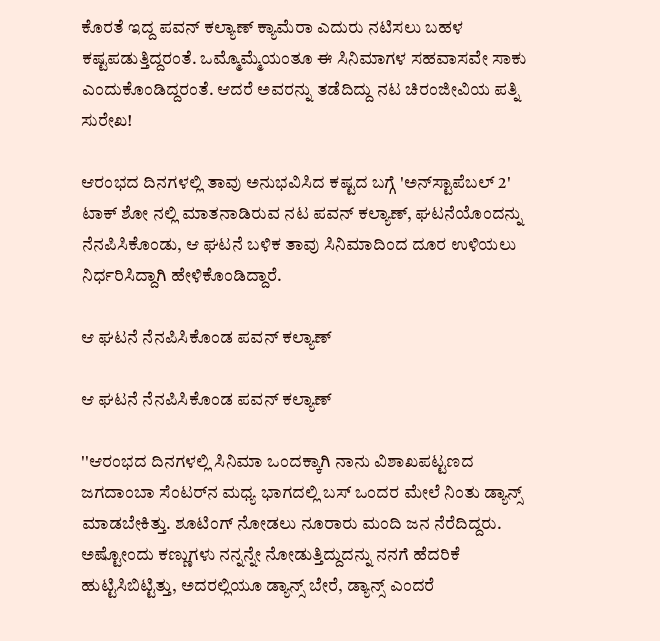ಕೊರತೆ ಇದ್ದ ಪವನ್ ಕಲ್ಯಾಣ್ ಕ್ಯಾಮೆರಾ ಎದುರು ನಟಿಸಲು ಬಹಳ ಕಷ್ಟಪಡುತ್ತಿದ್ದರಂತೆ. ಒಮ್ಮೊಮ್ಮೆಯಂತೂ ಈ ಸಿನಿಮಾಗಳ ಸಹವಾಸವೇ ಸಾಕು ಎಂದುಕೊಂಡಿದ್ದರಂತೆ. ಆದರೆ ಅವರನ್ನು ತಡೆದಿದ್ದು ನಟ ಚಿರಂಜೀವಿಯ ಪತ್ನಿ ಸುರೇಖ!

ಆರಂಭದ ದಿನಗಳಲ್ಲಿ ತಾವು ಅನುಭವಿಸಿದ ಕಷ್ಟದ ಬಗ್ಗೆ 'ಅನ್‌ಸ್ಟಾಪೆಬಲ್ 2' ಟಾಕ್ ಶೋ ನಲ್ಲಿ ಮಾತನಾಡಿರುವ ನಟ ಪವನ್ ಕಲ್ಯಾಣ್, ಘಟನೆಯೊಂದನ್ನು ನೆನಪಿಸಿಕೊಂಡು, ಆ ಘಟನೆ ಬಳಿಕ ತಾವು ಸಿನಿಮಾದಿಂದ ದೂರ ಉಳಿಯಲು ನಿರ್ಧರಿಸಿದ್ದಾಗಿ ಹೇಳಿಕೊಂಡಿದ್ದಾರೆ.

ಆ ಘಟನೆ ನೆನಪಿಸಿಕೊಂಡ ಪವನ್ ಕಲ್ಯಾಣ್

ಆ ಘಟನೆ ನೆನಪಿಸಿಕೊಂಡ ಪವನ್ ಕಲ್ಯಾಣ್

''ಆರಂಭದ ದಿನಗಳಲ್ಲಿ ಸಿನಿಮಾ ಒಂದಕ್ಕಾಗಿ ನಾನು ವಿಶಾಖಪಟ್ಟಣದ ಜಗದಾಂಬಾ ಸೆಂಟರ್‌ನ ಮಧ್ಯ ಭಾಗದಲ್ಲಿ ಬಸ್ ಒಂದರ ಮೇಲೆ ನಿಂತು ಡ್ಯಾನ್ಸ್ ಮಾಡಬೇಕಿತ್ತು. ಶೂಟಿಂಗ್ ನೋಡಲು ನೂರಾರು ಮಂದಿ ಜನ ನೆರೆದಿದ್ದರು. ಅಷ್ಟೋಂದು ಕಣ್ಣುಗಳು ನನ್ನನ್ನೇ ನೋಡುತ್ತಿದ್ದುದನ್ನು ನನಗೆ ಹೆದರಿಕೆ ಹುಟ್ಟಿಸಿಬಿಟ್ಟಿತ್ತು, ಅದರಲ್ಲಿಯೂ ಡ್ಯಾನ್ಸ್ ಬೇರೆ, ಡ್ಯಾನ್ಸ್ ಎಂದರೆ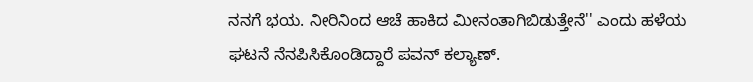ನನಗೆ ಭಯ. ನೀರಿನಿಂದ ಆಚೆ ಹಾಕಿದ ಮೀನಂತಾಗಿಬಿಡುತ್ತೇನೆ'' ಎಂದು ಹಳೆಯ ಘಟನೆ ನೆನಪಿಸಿಕೊಂಡಿದ್ದಾರೆ ಪವನ್ ಕಲ್ಯಾಣ್.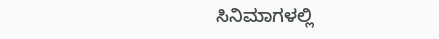ಸಿನಿಮಾಗಳಲ್ಲಿ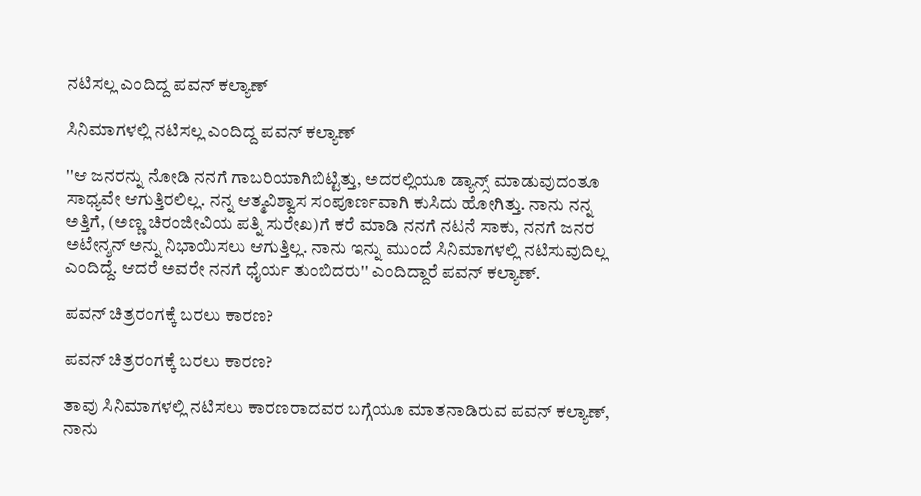ನಟಿಸಲ್ಲ ಎಂದಿದ್ದ ಪವನ್ ಕಲ್ಯಾಣ್

ಸಿನಿಮಾಗಳಲ್ಲಿ ನಟಿಸಲ್ಲ ಎಂದಿದ್ದ ಪವನ್ ಕಲ್ಯಾಣ್

''ಆ ಜನರನ್ನು ನೋಡಿ ನನಗೆ ಗಾಬರಿಯಾಗಿಬಿಟ್ಟಿತ್ತು, ಅದರಲ್ಲಿಯೂ ಡ್ಯಾನ್ಸ್ ಮಾಡುವುದಂತೂ ಸಾಧ್ಯವೇ ಆಗುತ್ತಿರಲಿಲ್ಲ. ನನ್ನ ಆತ್ಮವಿಶ್ವಾಸ ಸಂಪೂರ್ಣವಾಗಿ ಕುಸಿದು ಹೋಗಿತ್ತು. ನಾನು ನನ್ನ ಅತ್ತಿಗೆ, (ಅಣ್ಣ ಚಿರಂಜೀವಿಯ ಪತ್ನಿ ಸುರೇಖ)ಗೆ ಕರೆ ಮಾಡಿ ನನಗೆ ನಟನೆ ಸಾಕು, ನನಗೆ ಜನರ ಅಟೇನ್ಶನ್ ಅನ್ನು ನಿಭಾಯಿಸಲು ಆಗುತ್ತಿಲ್ಲ. ನಾನು ಇನ್ನು ಮುಂದೆ ಸಿನಿಮಾಗಳಲ್ಲಿ ನಟಿಸುವುದಿಲ್ಲ ಎಂದಿದ್ದೆ. ಆದರೆ ಅವರೇ ನನಗೆ ಧೈರ್ಯ ತುಂಬಿದರು'' ಎಂದಿದ್ದಾರೆ ಪವನ್ ಕಲ್ಯಾಣ್.

ಪವನ್ ಚಿತ್ರರಂಗಕ್ಕೆ ಬರಲು ಕಾರಣ?

ಪವನ್ ಚಿತ್ರರಂಗಕ್ಕೆ ಬರಲು ಕಾರಣ?

ತಾವು ಸಿನಿಮಾಗಳಲ್ಲಿ ನಟಿಸಲು ಕಾರಣರಾದವರ ಬಗ್ಗೆಯೂ ಮಾತನಾಡಿರುವ ಪವನ್ ಕಲ್ಯಾಣ್, ನಾನು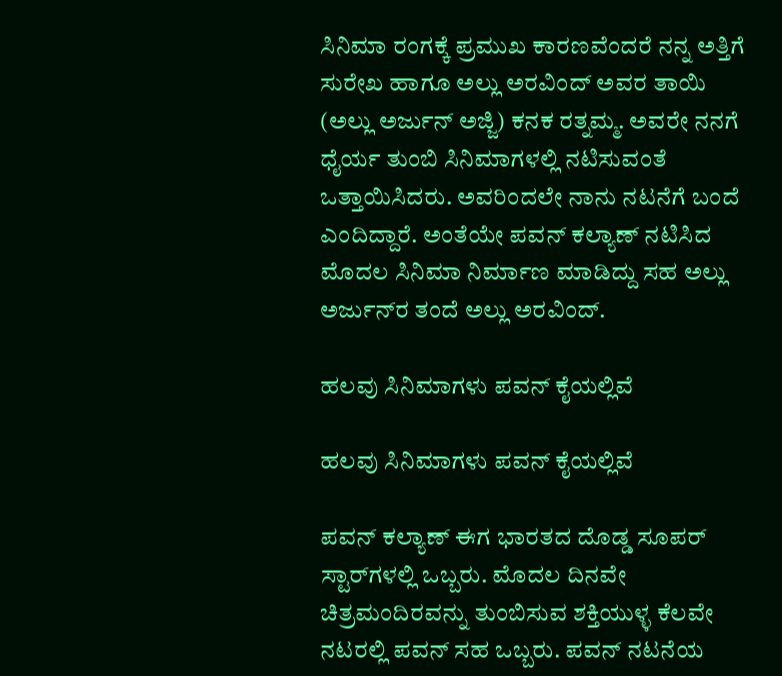ಸಿನಿಮಾ ರಂಗಕ್ಕೆ ಪ್ರಮುಖ ಕಾರಣವೆಂದರೆ ನನ್ನ ಅತ್ತಿಗೆ ಸುರೇಖ ಹಾಗೂ ಅಲ್ಲು ಅರವಿಂದ್ ಅವರ ತಾಯಿ (ಅಲ್ಲು ಅರ್ಜುನ್ ಅಜ್ಜಿ) ಕನಕ ರತ್ನಮ್ಮ. ಅವರೇ ನನಗೆ ಧೈರ್ಯ ತುಂಬಿ ಸಿನಿಮಾಗಳಲ್ಲಿ ನಟಿಸುವಂತೆ ಒತ್ತಾಯಿಸಿದರು. ಅವರಿಂದಲೇ ನಾನು ನಟನೆಗೆ ಬಂದೆ ಎಂದಿದ್ದಾರೆ. ಅಂತೆಯೇ ಪವನ್ ಕಲ್ಯಾಣ್ ನಟಿಸಿದ ಮೊದಲ ಸಿನಿಮಾ ನಿರ್ಮಾಣ ಮಾಡಿದ್ದು ಸಹ ಅಲ್ಲು ಅರ್ಜುನ್‌ರ ತಂದೆ ಅಲ್ಲು ಅರವಿಂದ್.

ಹಲವು ಸಿನಿಮಾಗಳು ಪವನ್ ಕೈಯಲ್ಲಿವೆ

ಹಲವು ಸಿನಿಮಾಗಳು ಪವನ್ ಕೈಯಲ್ಲಿವೆ

ಪವನ್ ಕಲ್ಯಾಣ್ ಈಗ ಭಾರತದ ದೊಡ್ಡ ಸೂಪರ್ ಸ್ಟಾರ್‌ಗಳಲ್ಲಿ ಒಬ್ಬರು. ಮೊದಲ ದಿನವೇ ಚಿತ್ರಮಂದಿರವನ್ನು ತುಂಬಿಸುವ ಶಕ್ತಿಯುಳ್ಳ ಕೆಲವೇ ನಟರಲ್ಲಿ ಪವನ್ ಸಹ ಒಬ್ಬರು. ಪವನ್ ನಟನೆಯ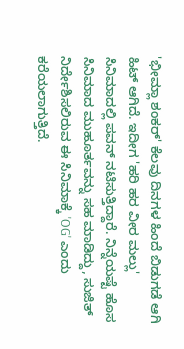'ಭೀಮ್ಲಾ ಶಂಕರ್' ಕೆಲವು ದಿನಗಳ ಹಿಂದೆ ಬಿಡುಗಡೆ ಆಗಿ ಹಿಟ್ ಆಗಿದೆ. ಇದೀಗ 'ಹರಿ ಹರ ವೀರ ಮಲ್ಲು' ಸಿನಿಮಾದಲ್ಲಿ ಪವನ್ ನಟಿಸುತ್ತಿದ್ದಾರೆ. ನಿನ್ನೆಯಷ್ಟೆ ಹೊಸ ಸಿನಿಮಾದ ಮುಹೂರ್ತವನ್ನು ಸಹ ಮಾಡಿದ್ದು, ಸುಜಿತ್ ನಿರ್ದೇಶಿಸಲಿರುವ ಈ ಸಿನಿಮಾಕ್ಕೆ 'OG' ಎಂದು ಕರೆಯಲಾಗುತ್ತಿದೆ.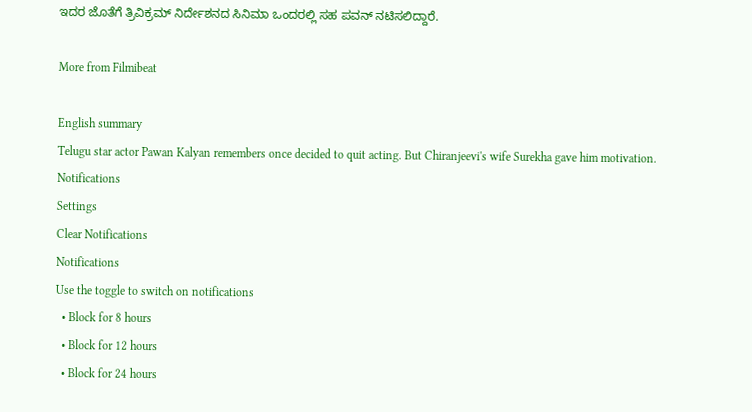ಇದರ ಜೊತೆಗೆ ತ್ರಿವಿಕ್ರಮ್ ನಿರ್ದೇಶನದ ಸಿನಿಮಾ ಒಂದರಲ್ಲಿ ಸಹ ಪವನ್ ನಟಿಸಲಿದ್ದಾರೆ.

More from Filmibeat

English summary
Telugu star actor Pawan Kalyan remembers once decided to quit acting. But Chiranjeevi's wife Surekha gave him motivation.
Notifications
Settings
Clear Notifications
Notifications
Use the toggle to switch on notifications
  • Block for 8 hours
  • Block for 12 hours
  • Block for 24 hours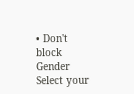• Don't block
Gender
Select your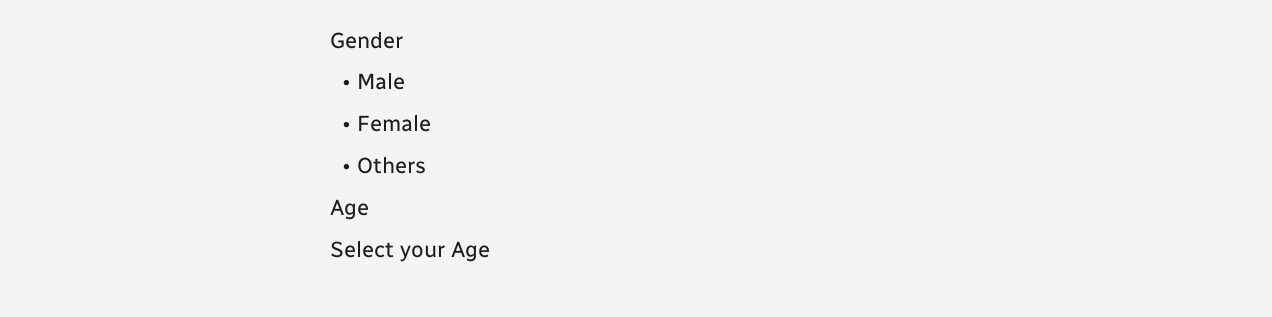Gender
  • Male
  • Female
  • Others
Age
Select your Age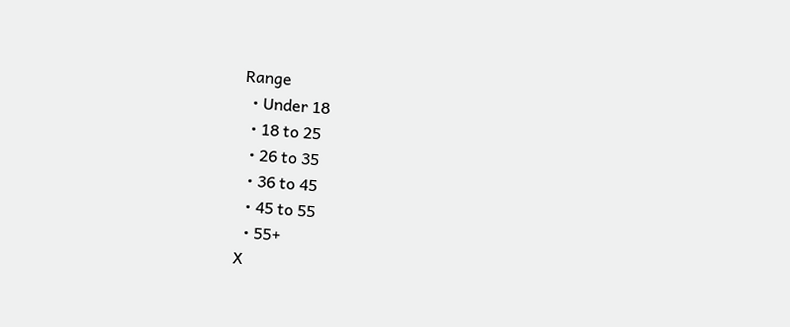Range
  • Under 18
  • 18 to 25
  • 26 to 35
  • 36 to 45
  • 45 to 55
  • 55+
X